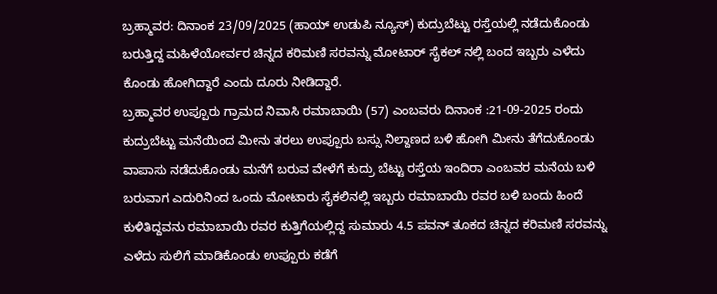ಬ್ರಹ್ಮಾವರ: ದಿನಾಂಕ 23/09/2025 (ಹಾಯ್ ಉಡುಪಿ ನ್ಯೂಸ್) ಕುದ್ರುಬೆಟ್ಟು ರಸ್ತೆಯಲ್ಲಿ ನಡೆದುಕೊಂಡು ಬರುತ್ತಿದ್ದ ಮಹಿಳೆಯೋರ್ವರ ಚಿನ್ನದ ಕರಿಮಣಿ ಸರವನ್ನು ಮೋಟಾರ್ ಸೈಕಲ್ ನಲ್ಲಿ ಬಂದ ಇಬ್ಬರು ಎಳೆದು ಕೊಂಡು ಹೋಗಿದ್ದಾರೆ ಎಂದು ದೂರು ನೀಡಿದ್ದಾರೆ.
ಬ್ರಹ್ಮಾವರ ಉಪ್ಪೂರು ಗ್ರಾಮದ ನಿವಾಸಿ ರಮಾಬಾಯಿ (57) ಎಂಬವರು ದಿನಾಂಕ :21-09-2025 ರಂದು ಕುದ್ರುಬೆಟ್ಟು ಮನೆಯಿಂದ ಮೀನು ತರಲು ಉಪ್ಪೂರು ಬಸ್ಸು ನಿಲ್ದಾಣದ ಬಳಿ ಹೋಗಿ ಮೀನು ತೆಗೆದುಕೊಂಡು ವಾಪಾಸು ನಡೆದುಕೊಂಡು ಮನೆಗೆ ಬರುವ ವೇಳೆಗೆ ಕುದ್ರು ಬೆಟ್ಟು ರಸ್ತೆಯ ಇಂದಿರಾ ಎಂಬವರ ಮನೆಯ ಬಳಿ ಬರುವಾಗ ಎದುರಿನಿಂದ ಒಂದು ಮೋಟಾರು ಸೈಕಲಿನಲ್ಲಿ ಇಬ್ಬರು ರಮಾಬಾಯಿ ರವರ ಬಳಿ ಬಂದು ಹಿಂದೆ ಕುಳಿತಿದ್ದವನು ರಮಾಬಾಯಿ ರವರ ಕುತ್ತಿಗೆಯಲ್ಲಿದ್ದ ಸುಮಾರು 4.5 ಪವನ್ ತೂಕದ ಚಿನ್ನದ ಕರಿಮಣಿ ಸರವನ್ನು ಎಳೆದು ಸುಲಿಗೆ ಮಾಡಿಕೊಂಡು ಉಪ್ಪೂರು ಕಡೆಗೆ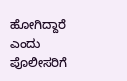ಹೋಗಿದ್ದಾರೆ ಎಂದು ಪೊಲೀಸರಿಗೆ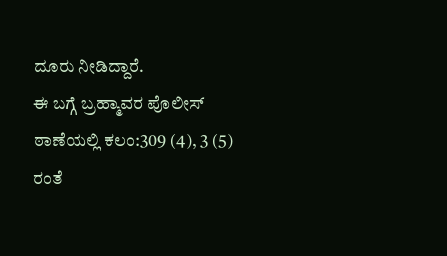ದೂರು ನೀಡಿದ್ದಾರೆ.
ಈ ಬಗ್ಗೆ ಬ್ರಹ್ಮಾವರ ಪೊಲೀಸ್ ಠಾಣೆಯಲ್ಲಿ ಕಲಂ:309 (4), 3 (5) ರಂತೆ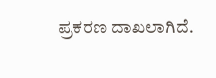ಪ್ರಕರಣ ದಾಖಲಾಗಿದೆ.